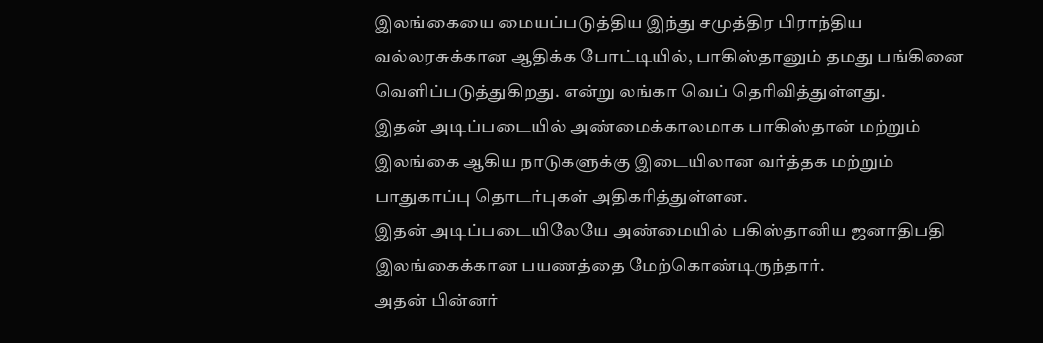இலங்கையை மையப்படுத்திய இந்து சமுத்திர பிராந்திய வல்லரசுக்கான ஆதிக்க போட்டியில், பாகிஸ்தானும் தமது பங்கினை வெளிப்படுத்துகிறது. என்று லங்கா வெப் தெரிவித்துள்ளது.
இதன் அடிப்படையில் அண்மைக்காலமாக பாகிஸ்தான் மற்றும் இலங்கை ஆகிய நாடுகளுக்கு இடையிலான வர்த்தக மற்றும் பாதுகாப்பு தொடர்புகள் அதிகரித்துள்ளன.
இதன் அடிப்படையிலேயே அண்மையில் பகிஸ்தானிய ஜனாதிபதி இலங்கைக்கான பயணத்தை மேற்கொண்டிருந்தார்.
அதன் பின்னர்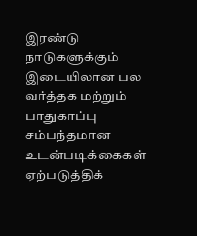இரண்டு நாடுகளுக்கும் இடையிலான பல வர்த்தக மற்றும் பாதுகாப்பு சம்பந்தமான உடன்படிக்கைகள் ஏற்படுத்திக்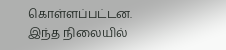கொள்ளப்பட்டன.
இந்த நிலையில்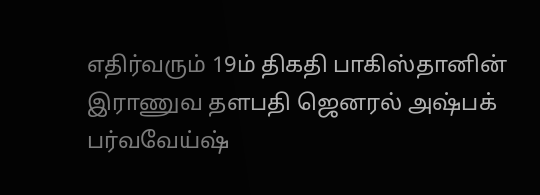எதிர்வரும் 19ம் திகதி பாகிஸ்தானின் இராணுவ தளபதி ஜெனரல் அஷ்பக் பர்வவேய்ஷ்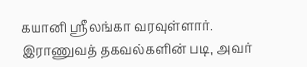கயானி ஸ்ரீலங்கா வரவுள்ளார்.
இராணுவத் தகவல்களின் படி, அவர்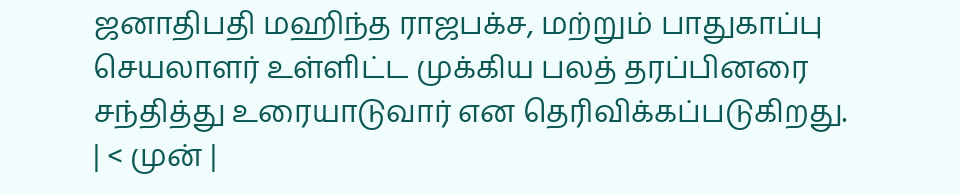ஜனாதிபதி மஹிந்த ராஜபக்ச, மற்றும் பாதுகாப்பு செயலாளர் உள்ளிட்ட முக்கிய பலத் தரப்பினரை சந்தித்து உரையாடுவார் என தெரிவிக்கப்படுகிறது.
| < முன் |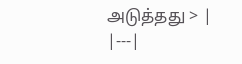அடுத்தது > |
|---|